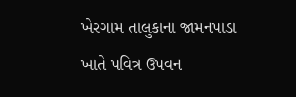ખેરગામ તાલુકાના જામનપાડા ખાતે પવિત્ર ઉપવન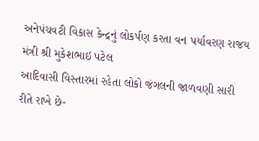અનેપંચવટી વિકાસ કેન્દ્રનું લોકર્પણ કરતા વન પર્યાવરણ રાજય મંત્રી શ્રી મુકેશભાઇ પટેલ
આદિવાસી વિસ્તારમાં રહેતા લોકો જંગલની જાળવણી સારી રીતે રાખે છે-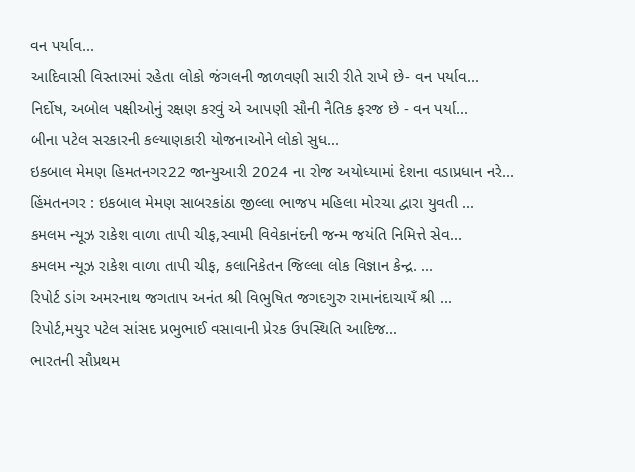વન પર્યાવ...
આદિવાસી વિસ્તારમાં રહેતા લોકો જંગલની જાળવણી સારી રીતે રાખે છે- વન પર્યાવ...
નિર્દોષ, અબોલ પક્ષીઓનું રક્ષણ કરવું એ આપણી સૌની નૈતિક ફરજ છે - વન પર્યા...
બીના પટેલ સરકારની કલ્યાણકારી યોજનાઓને લોકો સુધ...
ઇકબાલ મેમણ હિમતનગર22 જાન્યુઆરી 2024 ના રોજ અયોધ્યામાં દેશના વડાપ્રધાન નરે...
હિંમતનગર : ઇકબાલ મેમણ સાબરકાંઠા જીલ્લા ભાજપ મહિલા મોરચા દ્વારા યુવતી ...
કમલમ ન્યૂઝ રાકેશ વાળા તાપી ચીફ,સ્વામી વિવેકાનંદની જન્મ જયંતિ નિમિત્તે સેવ...
કમલમ ન્યૂઝ રાકેશ વાળા તાપી ચીફ, કલાનિકેતન જિલ્લા લોક વિજ્ઞાન કેન્દ્ર. ...
રિપોર્ટ ડાંગ અમરનાથ જગતાપ અનંત શ્રી વિભુષિત જગદગુરુ રામાનંદાચાયઁ શ્રી ...
રિપોર્ટ,મયુર પટેલ સાંસદ પ્રભુભાઈ વસાવાની પ્રેરક ઉપસ્થિતિ આદિજ...
ભારતની સૌપ્રથમ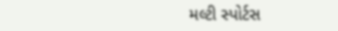મલ્ટી સ્પોર્ટસ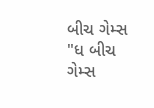બીચ ગેમ્સ "ધ બીચ ગેમ્સ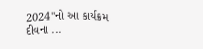2024"નો આ કાર્યક્રમ દીવના ...